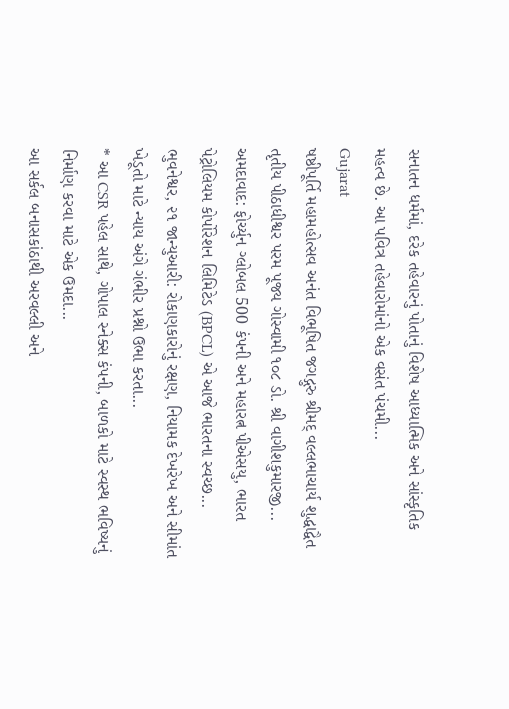સનાતન ધર્મમાં, દરેક તહેવારનું પોતાનું વિશેષ આધ્યાત્મિક અને સાંસ્કૃતિક મહત્વ છે. આ પવિત્ર તહેવારોમાંનો એક વસંત પંચમી...
Gujarat
ષષ્ઠીપૂર્તિ મહામહોત્સવ અનંત વિભૂષિત જગદ્ગુરુ શ્રીમદ્ વલ્લભાચાર્ય શુદ્ધાદ્વૈત તૃતીય પીઠાધીશ્વર પરમ પૂજ્ય ગોસ્વામી ૧૦૮ ડો. શ્રી વાગીશકુમારજી...
અમદાવાદ: ફોર્ચ્યુન ગ્લોબલ 500 કંપની અને મહારત્ન પીએસયુ, ભારત પેટ્રોલિયમ કોર્પોરેશન લિમિટેડ (BPCL) એ આજે ભારતના સ્વચ્છ...
ભુવનેશ્વર, ૨૧ જાન્યુઆરી: રોકાણકારોનું રક્ષણ, નિયામક દેખરેખ અને સીમાંત ખેડૂતો માટે ન્યાય અંગે ગંભીર પ્રશ્નો ઉભા કરતા...
* આ CSR પહેલ સાથે, ગોપાલ સ્નેક્સ કંપની, બાળકો માટે સ્વસ્થ ભવિષ્યનું નિર્માણ કરવા માટે એક ઉમદા...
આ સર્કલ બનાસકાંઠાથી અરવલ્લી અને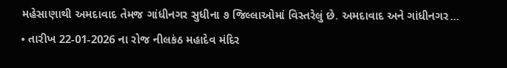મહેસાણાથી અમદાવાદ તેમજ ગાંધીનગર સુધીના ૭ જિલ્લાઓમાં વિસ્તરેલું છે. અમદાવાદ અને ગાંધીનગર...
• તારીખ 22-01-2026 ના રોજ નીલકંઠ મહાદેવ મંદિર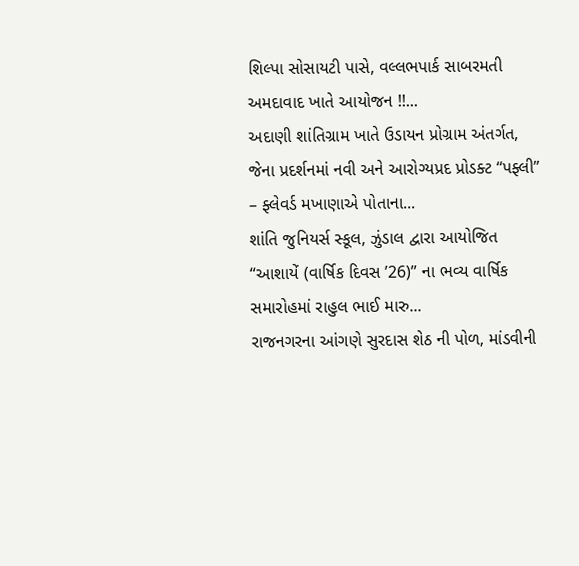શિલ્પા સોસાયટી પાસે, વલ્લભપાર્ક સાબરમતી અમદાવાદ ખાતે આયોજન !!...
અદાણી શાંતિગ્રામ ખાતે ઉડાયન પ્રોગ્રામ અંતર્ગત, જેના પ્રદર્શનમાં નવી અને આરોગ્યપ્રદ પ્રોડક્ટ “પફ્લી” – ફ્લેવર્ડ મખાણાએ પોતાના...
શાંતિ જુનિયર્સ સ્કૂલ, ઝુંડાલ દ્વારા આયોજિત “આશાયેં (વાર્ષિક દિવસ ’26)” ના ભવ્ય વાર્ષિક સમારોહમાં રાહુલ ભાઈ મારુ...
રાજનગરના આંગણે સુરદાસ શેઠ ની પોળ, માંડવીની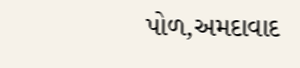પોળ,અમદાવાદ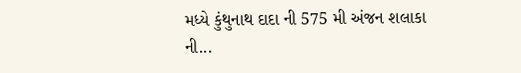મધ્યે કુંથુનાથ દાદા ની 575 મી અંજન શલાકા ની...